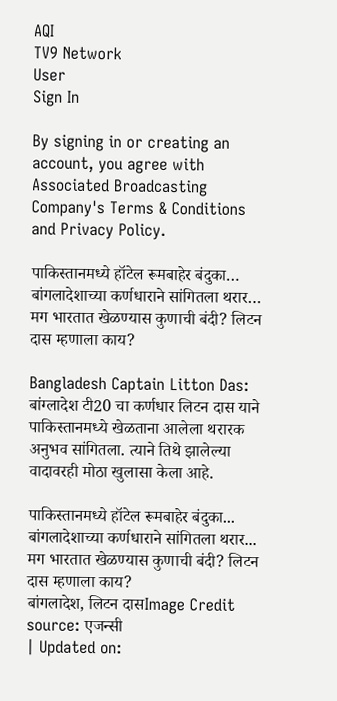AQI
TV9 Network
User
Sign In

By signing in or creating an account, you agree with Associated Broadcasting Company's Terms & Conditions and Privacy Policy.

पाकिस्तानमध्ये हॉटेल रूमबाहेर बंदुका… बांगलादेशाच्या कर्णधाराने सांगितला थरार… मग भारतात खेळण्यास कुणाची बंदी? लिटन दास म्हणाला काय?

Bangladesh Captain Litton Das: बांग्लादेश टी20 चा कर्णधार लिटन दास याने पाकिस्तानमध्ये खेळताना आलेला थरारक अनुभव सांगितला. त्याने तिथे झालेल्या वादावरही मोठा खुलासा केला आहे.

पाकिस्तानमध्ये हॉटेल रूमबाहेर बंदुका... बांगलादेशाच्या कर्णधाराने सांगितला थरार... मग भारतात खेळण्यास कुणाची बंदी? लिटन दास म्हणाला काय?
बांगलादेश, लिटन दासImage Credit source: एजन्सी
| Updated on: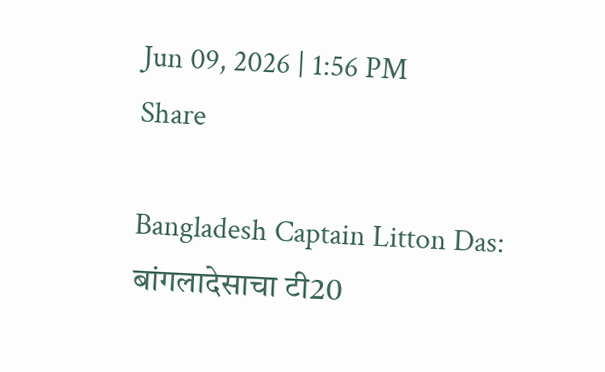Jun 09, 2026 | 1:56 PM
Share

Bangladesh Captain Litton Das: बांगलादेसाचा टी20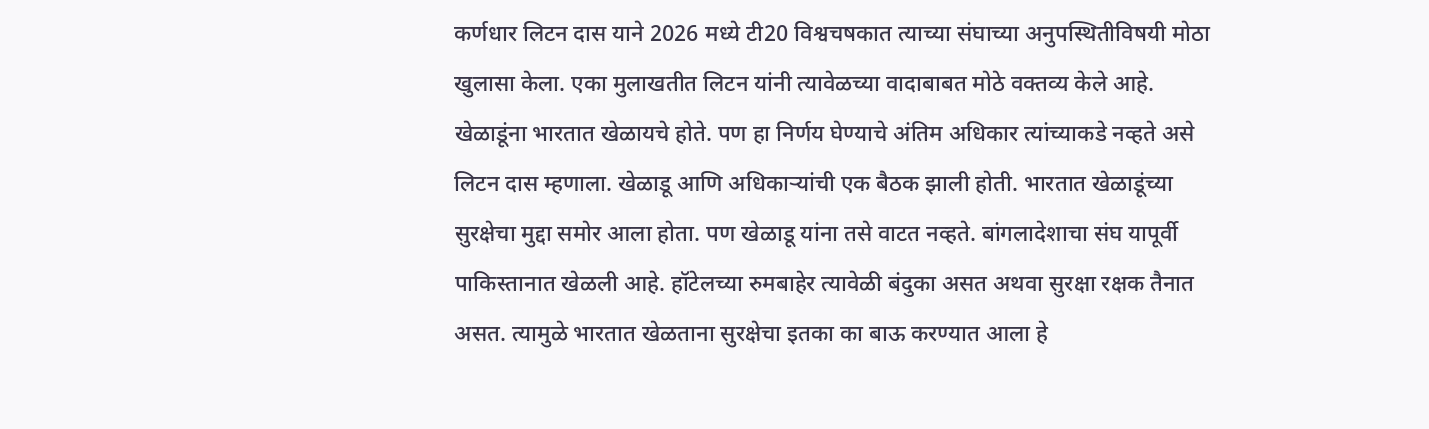कर्णधार लिटन दास याने 2026 मध्ये टी20 विश्वचषकात त्याच्या संघाच्या अनुपस्थितीविषयी मोठा खुलासा केला. एका मुलाखतीत लिटन यांनी त्यावेळच्या वादाबाबत मोठे वक्तव्य केले आहे. खेळाडूंना भारतात खेळायचे होते. पण हा निर्णय घेण्याचे अंतिम अधिकार त्यांच्याकडे नव्हते असे लिटन दास म्हणाला. खेळाडू आणि अधिकाऱ्यांची एक बैठक झाली होती. भारतात खेळाडूंच्या सुरक्षेचा मुद्दा समोर आला होता. पण खेळाडू यांना तसे वाटत नव्हते. बांगलादेशाचा संघ यापूर्वी पाकिस्तानात खेळली आहे. हॉटेलच्या रुमबाहेर त्यावेळी बंदुका असत अथवा सुरक्षा रक्षक तैनात असत. त्यामुळे भारतात खेळताना सुरक्षेचा इतका का बाऊ करण्यात आला हे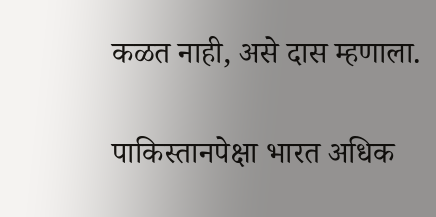कळत नाही, असे दास म्हणाला.

पाकिस्तानपेक्षा भारत अधिक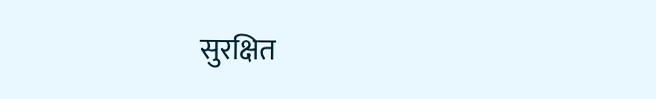सुरक्षित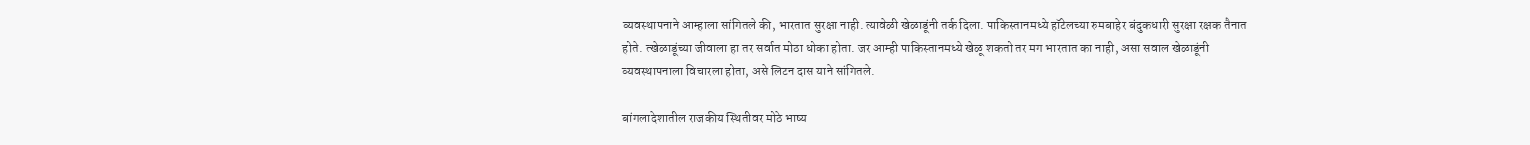व्यवस्थापनाने आम्हाला सांगितले की, भारतात सुरक्षा नाही. त्यावेळी खेळाडूंनी तर्क दिला. पाकिस्तानमध्ये हॉटेलच्या रुमबाहेर बंदुकधारी सुरक्षा रक्षक तैनात होते. त्खेळाडूंच्या जीवाला हा तर सर्वात मोठा धोका होता. जर आम्ही पाकिस्तानमध्ये खेळू शकतो तर मग भारतात का नाही, असा सवाल खेळाडूंनी व्यवस्थापनाला विचारला होता, असे लिटन दास याने सांगितले.

बांगलादेशातील राजकीय स्थितीवर मोठे भाष्य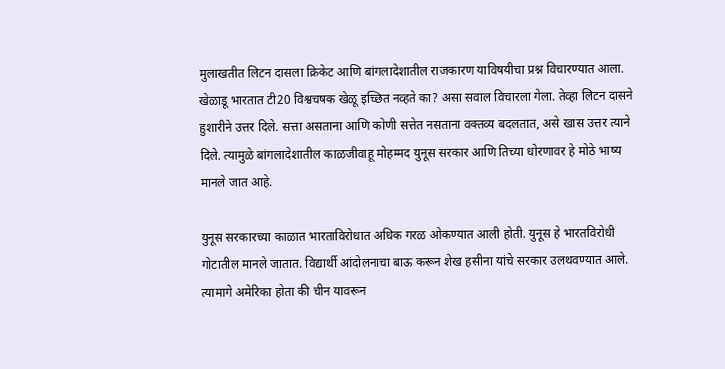मुलाखतीत लिटन दासला क्रिकेट आणि बांगलादेशातील राजकारण याविषयीचा प्रश्न विचारण्यात आला. खेळाडू भारतात टी20 विश्वचषक खेळू इच्छित नव्हते का? असा सवाल विचारला गेला. तेव्हा लिटन दासने हुशारीने उत्तर दिले. सत्ता असताना आणि कोणी सत्तेत नसताना वक्तव्य बदलतात, असे खास उत्तर त्याने दिले. त्यामुळे बांगलादेशातील काळजीवाहू मोहम्मद युनूस सरकार आणि तिच्या धोरणावर हे मोठे भाष्य मानले जात आहे.

युनूस सरकारच्या काळात भारताविरोधात अधिक गरळ ओकण्यात आली होती. युनूस हे भारतविरोधी गोटातील मानले जातात. विद्यार्थी आंदोलनाचा बाऊ करून शेख हसीना यांचे सरकार उलथवण्यात आले. त्यामागे अमेरिका होता की चीन यावरून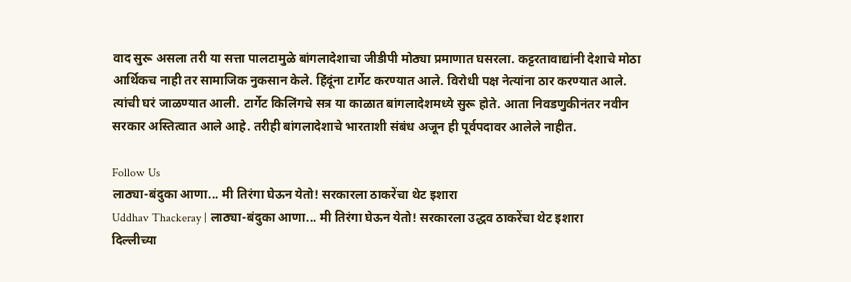वाद सुरू असला तरी या सत्ता पालटामुळे बांगलादेशाचा जीडीपी मोठ्या प्रमाणात घसरला. कट्टरतावाद्यांनी देशाचे मोठा आर्थिकच नाही तर सामाजिक नुकसान केले. हिंदूंना टार्गेट करण्यात आले. विरोधी पक्ष नेत्यांना ठार करण्यात आले. त्यांची घरं जाळण्यात आली. टार्गेट किलिंगचे सत्र या काळात बांगलादेशमध्ये सुरू होते. आता निवडणुकीनंतर नवीन सरकार अस्तित्वात आले आहे. तरीही बांगलादेशाचे भारताशी संबंध अजून ही पूर्वपदावर आलेले नाहीत.

Follow Us
लाठ्या-बंदुका आणा... मी तिरंगा घेऊन येतो! सरकारला ठाकरेंचा थेट इशारा
Uddhav Thackeray | लाठ्या-बंदुका आणा... मी तिरंगा घेऊन येतो! सरकारला उद्धव ठाकरेंचा थेट इशारा
दिल्लीच्या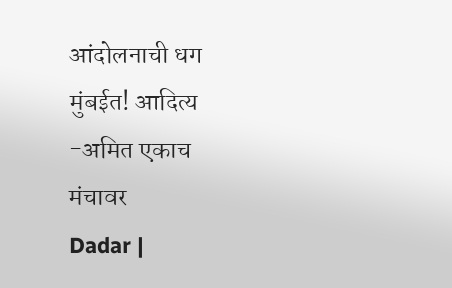आंदोलनाची धग मुंबईत! आदित्य -अमित एकाच मंचावर
Dadar |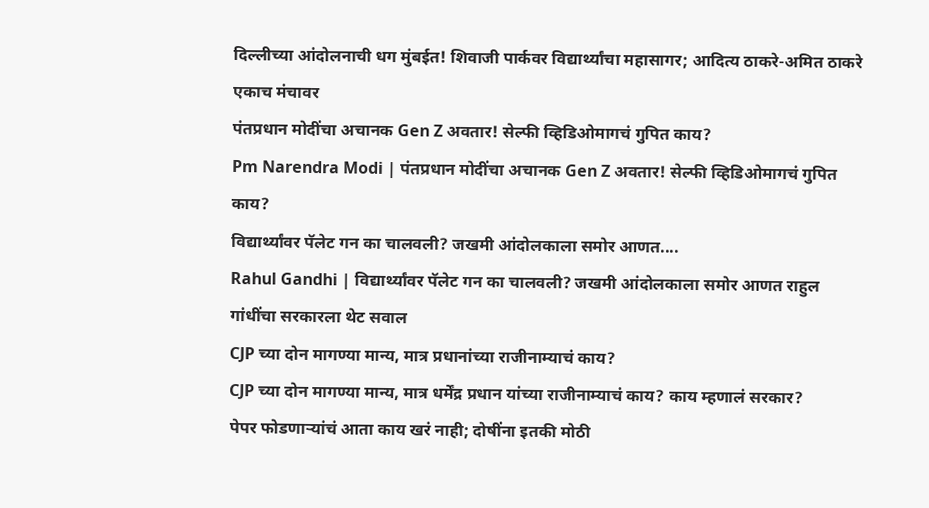दिल्लीच्या आंदोलनाची धग मुंबईत! शिवाजी पार्कवर विद्यार्थ्यांचा महासागर; आदित्य ठाकरे-अमित ठाकरे एकाच मंचावर
पंतप्रधान मोदींचा अचानक Gen Z अवतार! सेल्फी व्हिडिओमागचं गुपित काय?
Pm Narendra Modi | पंतप्रधान मोदींचा अचानक Gen Z अवतार! सेल्फी व्हिडिओमागचं गुपित काय?
विद्यार्थ्यांवर पॅलेट गन का चालवली? जखमी आंदोलकाला समोर आणत....
Rahul Gandhi | विद्यार्थ्यांवर पॅलेट गन का चालवली? जखमी आंदोलकाला समोर आणत राहुल गांधींचा सरकारला थेट सवाल
CJP च्या दोन मागण्या मान्य, मात्र प्रधानांच्या राजीनाम्याचं काय?
CJP च्या दोन मागण्या मान्य, मात्र धर्मेंद्र प्रधान यांच्या राजीनाम्याचं काय? काय म्हणालं सरकार?
पेपर फोडणाऱ्यांचं आता काय खरं नाही; दोषींना इतकी मोठी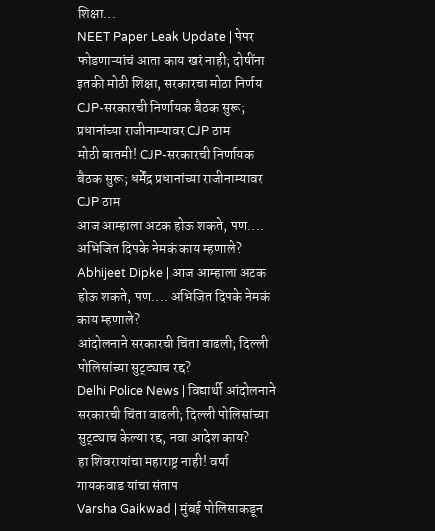शिक्षा...
NEET Paper Leak Update | पेपर फोडणाऱ्यांचं आता काय खरं नाही; दोषींना इतकी मोठी शिक्षा, सरकारचा मोठा निर्णय
CJP-सरकारची निर्णायक बैठक सुरू; प्रधानांच्या राजीनाम्यावर CJP ठाम
मोठी बातमी! CJP-सरकारची निर्णायक बैठक सुरू; धर्मेंद्र प्रधानांच्या राजीनाम्यावर CJP ठाम
आज आम्हाला अटक होऊ शकते, पण.... अभिजित दिपके नेमकं काय म्हणाले?
Abhijeet Dipke | आज आम्हाला अटक होऊ शकते, पण.... अभिजित दिपके नेमकं काय म्हणाले?
आंदोलनाने सरकारची चिंता वाढली; दिल्ली पोलिसांच्या सुट्ट्याच रद्द?
Delhi Police News | विद्यार्थी आंदोलनाने सरकारची चिंता वाढली; दिल्ली पोलिसांच्या सुट्ट्याच केल्या रद्द, नवा आदेश काय?
हा शिवरायांचा महाराष्ट्र नाही! वर्षा गायकवाड यांचा संताप
Varsha Gaikwad | मुंबई पोलिसाकडून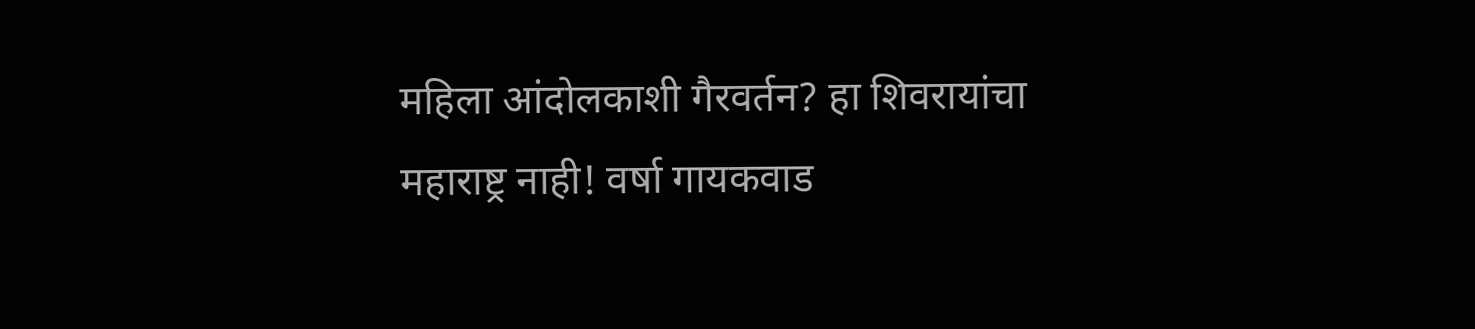महिला आंदोलकाशी गैरवर्तन? हा शिवरायांचा महाराष्ट्र नाही! वर्षा गायकवाड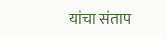यांचा संताप